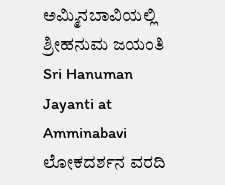ಅಮ್ಮಿನಬಾವಿಯಲ್ಲಿ ಶ್ರೀಹನುಮ ಜಯಂತಿ
Sri Hanuman Jayanti at Amminabavi
ಲೋಕದರ್ಶನ ವರದಿ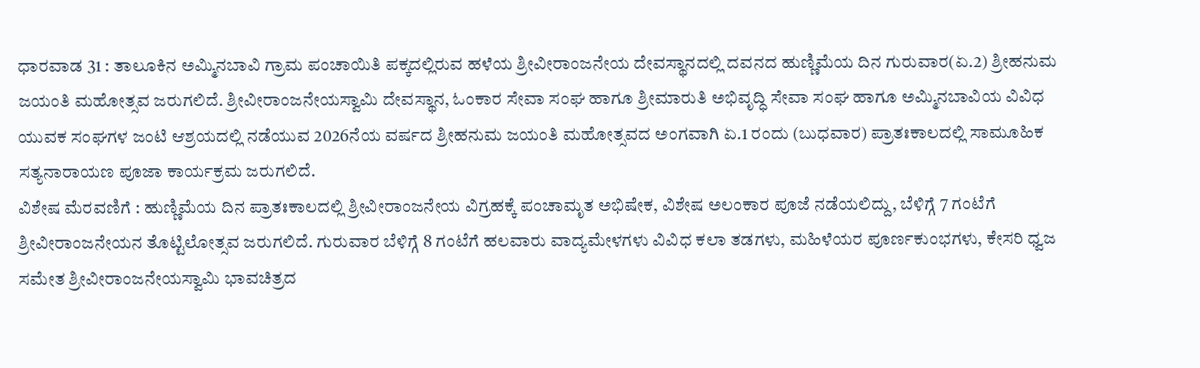ಧಾರವಾಡ 31 : ತಾಲೂಕಿನ ಅಮ್ಮಿನಬಾವಿ ಗ್ರಾಮ ಪಂಚಾಯಿತಿ ಪಕ್ಕದಲ್ಲಿರುವ ಹಳೆಯ ಶ್ರೀವೀರಾಂಜನೇಯ ದೇವಸ್ಥಾನದಲ್ಲಿ ದವನದ ಹುಣ್ಣಿಮೆಯ ದಿನ ಗುರುವಾರ(ಏ.2) ಶ್ರೀಹನುಮ ಜಯಂತಿ ಮಹೋತ್ಸವ ಜರುಗಲಿದೆ. ಶ್ರೀವೀರಾಂಜನೇಯಸ್ವಾಮಿ ದೇವಸ್ಥಾನ, ಓಂಕಾರ ಸೇವಾ ಸಂಘ ಹಾಗೂ ಶ್ರೀಮಾರುತಿ ಅಭಿವೃದ್ಧಿ ಸೇವಾ ಸಂಘ ಹಾಗೂ ಅಮ್ಮಿನಬಾವಿಯ ವಿವಿಧ ಯುವಕ ಸಂಘಗಳ ಜಂಟಿ ಆಶ್ರಯದಲ್ಲಿ ನಡೆಯುವ 2026ನೆಯ ವರ್ಷದ ಶ್ರೀಹನುಮ ಜಯಂತಿ ಮಹೋತ್ಸವದ ಅಂಗವಾಗಿ ಏ.1 ರಂದು (ಬುಧವಾರ) ಪ್ರಾತಃಕಾಲದಲ್ಲಿ ಸಾಮೂಹಿಕ ಸತ್ಯನಾರಾಯಣ ಪೂಜಾ ಕಾರ್ಯಕ್ರಮ ಜರುಗಲಿದೆ.
ವಿಶೇಷ ಮೆರವಣಿಗೆ : ಹುಣ್ಣಿಮೆಯ ದಿನ ಪ್ರಾತಃಕಾಲದಲ್ಲಿ ಶ್ರೀವೀರಾಂಜನೇಯ ವಿಗ್ರಹಕ್ಕೆ ಪಂಚಾಮೃತ ಅಭಿಷೇಕ, ವಿಶೇಷ ಅಲಂಕಾರ ಪೂಜೆ ನಡೆಯಲಿದ್ದು, ಬೆಳಿಗ್ಗೆ 7 ಗಂಟೆಗೆ ಶ್ರೀವೀರಾಂಜನೇಯನ ತೊಟ್ಟಿಲೋತ್ಸವ ಜರುಗಲಿದೆ. ಗುರುವಾರ ಬೆಳಿಗ್ಗೆ 8 ಗಂಟೆಗೆ ಹಲವಾರು ವಾದ್ಯಮೇಳಗಳು ವಿವಿಧ ಕಲಾ ತಡಗಳು, ಮಹಿಳೆಯರ ಪೂರ್ಣಕುಂಭಗಳು, ಕೇಸರಿ ಧ್ವಜ ಸಮೇತ ಶ್ರೀವೀರಾಂಜನೇಯಸ್ವಾಮಿ ಭಾವಚಿತ್ರದ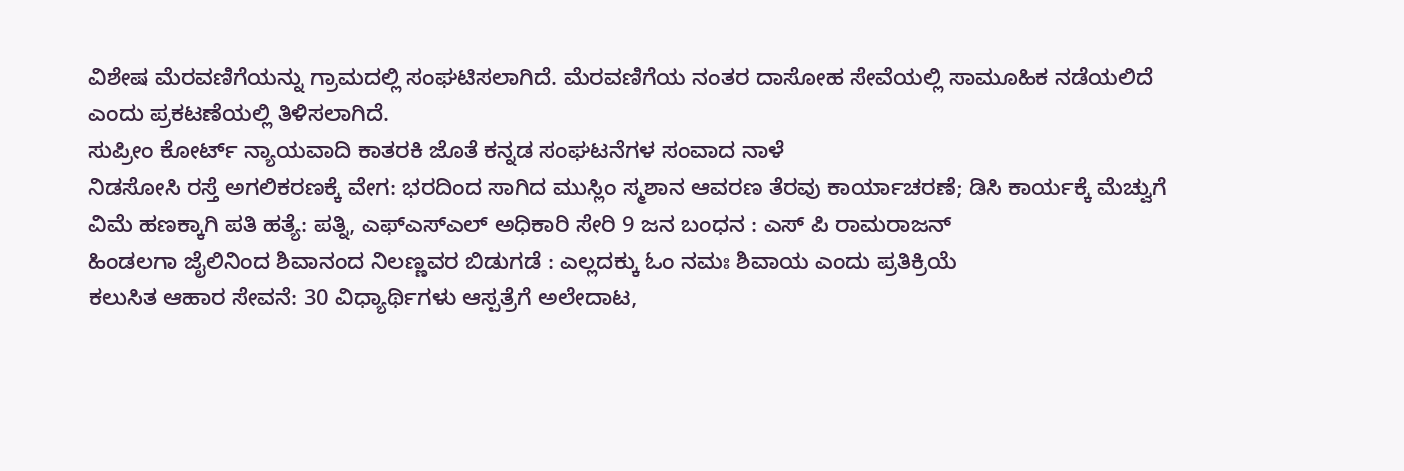ವಿಶೇಷ ಮೆರವಣಿಗೆಯನ್ನು ಗ್ರಾಮದಲ್ಲಿ ಸಂಘಟಿಸಲಾಗಿದೆ. ಮೆರವಣಿಗೆಯ ನಂತರ ದಾಸೋಹ ಸೇವೆಯಲ್ಲಿ ಸಾಮೂಹಿಕ ನಡೆಯಲಿದೆ ಎಂದು ಪ್ರಕಟಣೆಯಲ್ಲಿ ತಿಳಿಸಲಾಗಿದೆ.
ಸುಪ್ರೀಂ ಕೋರ್ಟ್ ನ್ಯಾಯವಾದಿ ಕಾತರಕಿ ಜೊತೆ ಕನ್ನಡ ಸಂಘಟನೆಗಳ ಸಂವಾದ ನಾಳೆ
ನಿಡಸೋಸಿ ರಸ್ತೆ ಅಗಲಿಕರಣಕ್ಕೆ ವೇಗ: ಭರದಿಂದ ಸಾಗಿದ ಮುಸ್ಲಿಂ ಸ್ಮಶಾನ ಆವರಣ ತೆರವು ಕಾರ್ಯಾಚರಣೆ; ಡಿಸಿ ಕಾರ್ಯಕ್ಕೆ ಮೆಚ್ವುಗೆ
ವಿಮೆ ಹಣಕ್ಕಾಗಿ ಪತಿ ಹತ್ಯೆ: ಪತ್ನಿ, ಎಫ್ಎಸ್ಎಲ್ ಅಧಿಕಾರಿ ಸೇರಿ 9 ಜನ ಬಂಧನ : ಎಸ್ ಪಿ ರಾಮರಾಜನ್
ಹಿಂಡಲಗಾ ಜೈಲಿನಿಂದ ಶಿವಾನಂದ ನಿಲಣ್ಣವರ ಬಿಡುಗಡೆ : ಎಲ್ಲದಕ್ಕು ಓಂ ನಮಃ ಶಿವಾಯ ಎಂದು ಪ್ರತಿಕ್ರಿಯೆ
ಕಲುಸಿತ ಆಹಾರ ಸೇವನೆ: 30 ವಿಧ್ಯಾರ್ಥಿಗಳು ಆಸ್ಪತ್ರೆಗೆ ಅಲೇದಾಟ,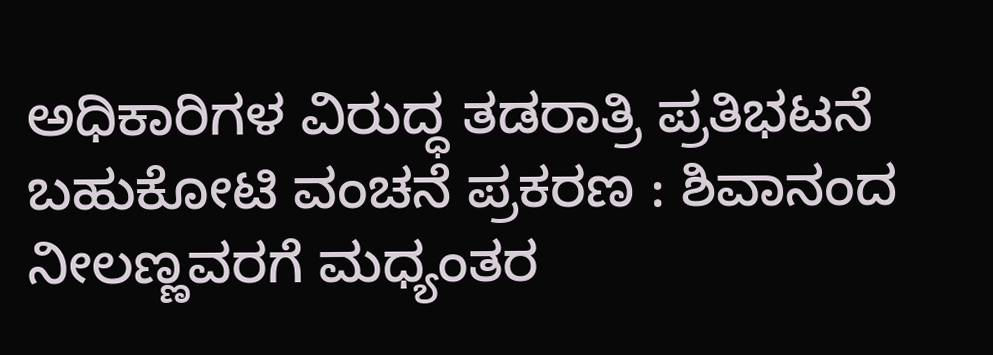ಅಧಿಕಾರಿಗಳ ವಿರುದ್ಧ ತಡರಾತ್ರಿ ಪ್ರತಿಭಟನೆ
ಬಹುಕೋಟಿ ವಂಚನೆ ಪ್ರಕರಣ : ಶಿವಾನಂದ ನೀಲಣ್ಣವರಗೆ ಮಧ್ಯಂತರ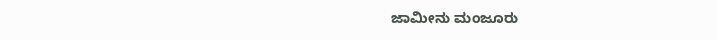ಜಾಮೀನು ಮಂಜೂರು